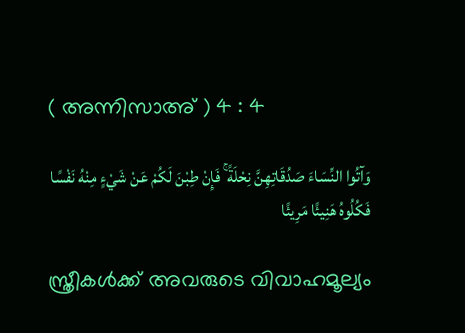( അന്നിസാഅ് ) 4 : 4

وَآتُوا النِّسَاءَ صَدُقَاتِهِنَّ نِحْلَةً ۚ فَإِنْ طِبْنَ لَكُمْ عَنْ شَيْءٍ مِنْهُ نَفْسًا فَكُلُوهُ هَنِيئًا مَرِيئًا

സ്ത്രീകള്‍ക്ക് അവരുടെ വിവാഹമൂല്യം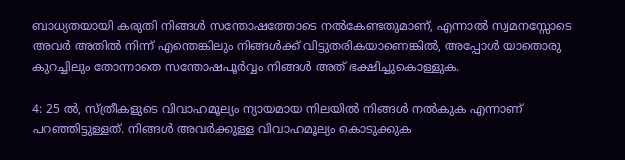ബാധ്യതയായി കരുതി നിങ്ങള്‍ സന്തോഷത്തോടെ നല്‍കേണ്ടതുമാണ്, എന്നാല്‍ സ്വമനസ്സോടെ അവര്‍ അതില്‍ നിന്ന് എന്തെങ്കിലും നിങ്ങള്‍ക്ക് വിട്ടുതരികയാണെങ്കില്‍, അപ്പോള്‍ യാതൊരു കുറച്ചിലും തോന്നാതെ സന്തോഷപൂര്‍വ്വം നിങ്ങള്‍ അത് ഭക്ഷിച്ചുകൊള്ളുക.

4: 25 ല്‍, സ്ത്രീകളുടെ വിവാഹമൂല്യം ന്യായമായ നിലയില്‍ നിങ്ങള്‍ നല്‍കുക എന്നാണ് പറഞ്ഞിട്ടുള്ളത്. നിങ്ങള്‍ അവര്‍ക്കുള്ള വിവാഹമൂല്യം കൊടുക്കുക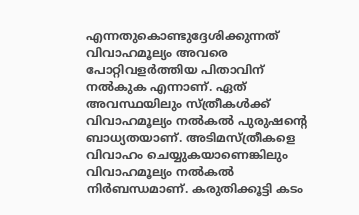എന്നതുകൊണ്ടുദ്ദേശിക്കുന്നത് വിവാഹമൂല്യം അവരെ പോറ്റിവളര്‍ത്തിയ പിതാവിന് നല്‍കുക എന്നാണ്. ഏത് അവസ്ഥയിലും സ്ത്രീകള്‍ക്ക് വിവാഹമൂല്യം നല്‍കല്‍ പുരുഷന്‍റെ ബാധ്യതയാണ്. അടിമസ്ത്രീകളെ വിവാഹം ചെയ്യുകയാണെങ്കിലും വിവാഹമൂല്യം നല്‍കല്‍ നിര്‍ബന്ധമാണ്. കരുതിക്കൂട്ടി കടം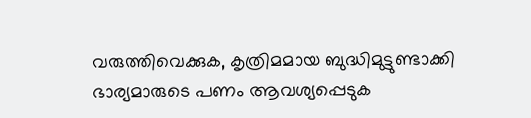വരുത്തിവെക്കുക, കൃത്രിമമായ ബുദ്ധിമുട്ടുണ്ടാക്കി ഭാര്യമാരുടെ പണം ആവശ്യപ്പെടുക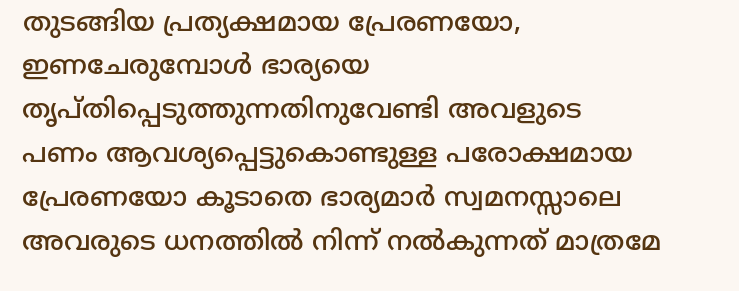തുടങ്ങിയ പ്രത്യക്ഷമായ പ്രേരണയോ, ഇണചേരുമ്പോള്‍ ഭാര്യയെ തൃപ്തിപ്പെടുത്തുന്നതിനുവേണ്ടി അവളുടെ പണം ആവശ്യപ്പെട്ടുകൊണ്ടുള്ള പരോക്ഷമായ പ്രേരണയോ കൂടാതെ ഭാര്യമാര്‍ സ്വമനസ്സാലെ അവരുടെ ധനത്തില്‍ നിന്ന് നല്‍കുന്നത് മാത്രമേ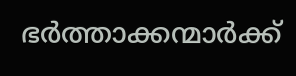ഭര്‍ത്താക്കന്മാര്‍ക്ക്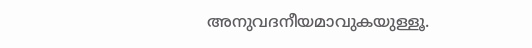അനുവദനീയമാവുകയുള്ളൂ.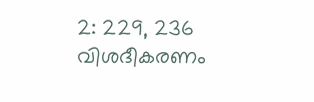2: 229, 236 വിശദീകരണം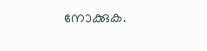നോക്കുക.